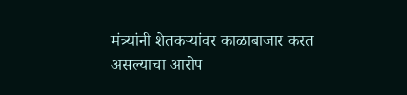मंत्र्यांनी शेतकऱ्यांवर काळाबाजार करत असल्याचा आरोप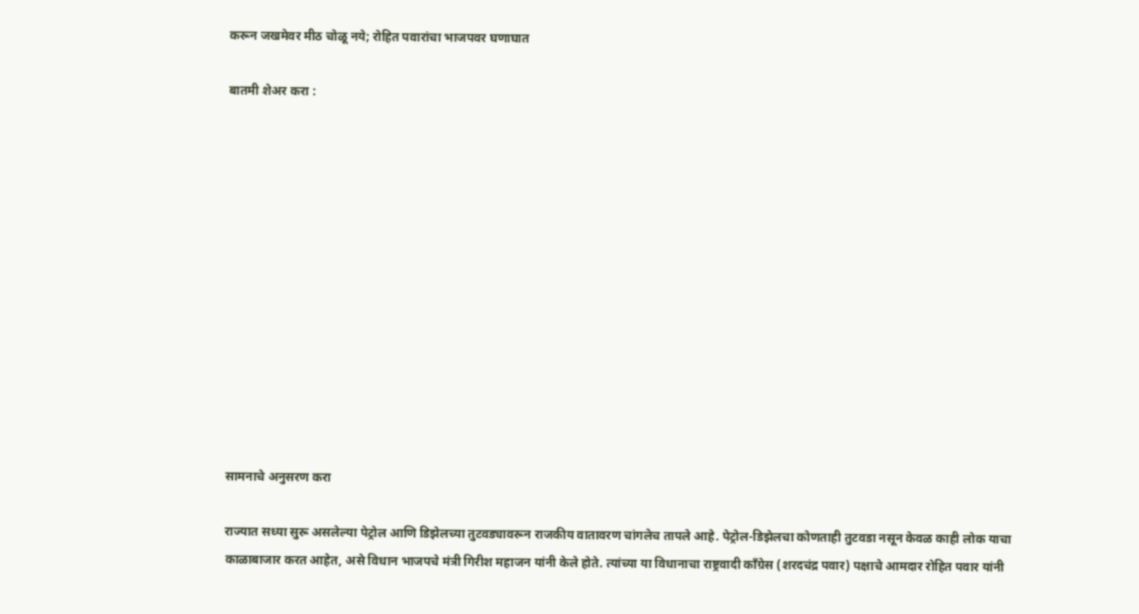करून जखमेवर मीठ चोळू नये; रोहित पवारांचा भाजपवर घणाघात

बातमी शेअर करा :













सामनाचे अनुसरण करा

राज्यात सध्या सुरू असलेल्या पेट्रोल आणि डिझेलच्या तुटवड्यावरून राजकीय वातावरण चांगलेच तापले आहे. पेट्रोल-डिझेलचा कोणताही तुटवडा नसून केवळ काही लोक याचा काळाबाजार करत आहेत, असे विधान भाजपचे मंत्री गिरीश महाजन यांनी केले होते. त्यांच्या या विधानाचा राष्ट्रवादी काँग्रेस (शरदचंद्र पवार) पक्षाचे आमदार रोहित पवार यांनी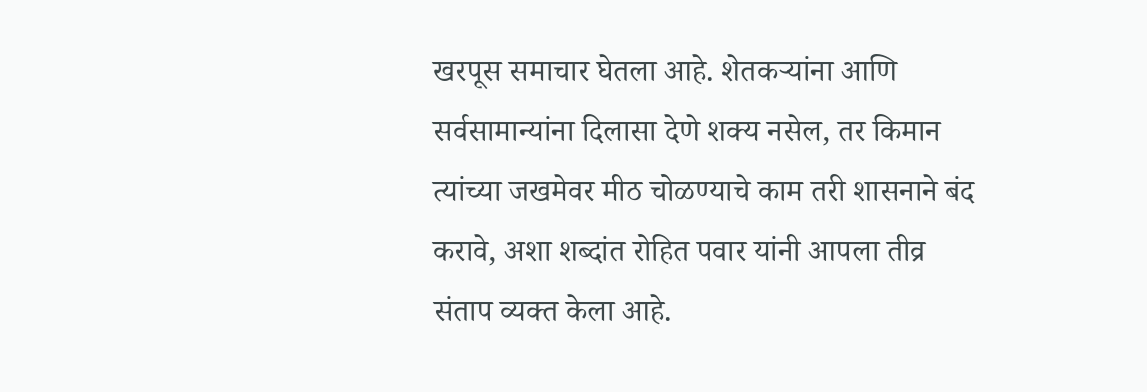खरपूस समाचार घेतला आहे. शेतकऱ्यांना आणि सर्वसामान्यांना दिलासा देणे शक्य नसेल, तर किमान त्यांच्या जखमेवर मीठ चोळण्याचे काम तरी शासनाने बंद करावे, अशा शब्दांत रोहित पवार यांनी आपला तीव्र संताप व्यक्त केला आहे.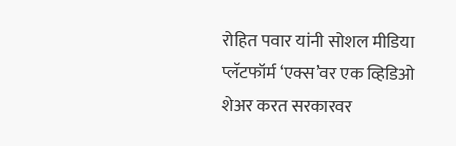रोहित पवार यांनी सोशल मीडिया प्लॅटफॉर्म ‘एक्स’वर एक व्हिडिओ शेअर करत सरकारवर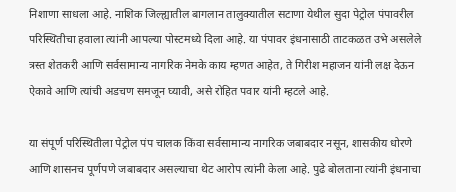निशाणा साधला आहे. नाशिक जिल्ह्यातील बागलान तालुक्यातील सटाणा येथील सुदा पेट्रोल पंपावरील परिस्थितीचा हवाला त्यांनी आपल्या पोस्टमध्ये दिला आहे. या पंपावर इंधनासाठी ताटकळत उभे असलेले त्रस्त शेतकरी आणि सर्वसामान्य नागरिक नेमके काय म्हणत आहेत, ते गिरीश महाजन यांनी लक्ष देऊन ऐकावे आणि त्यांची अडचण समजून घ्यावी, असे रोहित पवार यांनी म्हटले आहे.

या संपूर्ण परिस्थितीला पेट्रोल पंप चालक किंवा सर्वसामान्य नागरिक जबाबदार नसून, शासकीय धोरणे आणि शासनच पूर्णपणे जबाबदार असल्याचा थेट आरोप त्यांनी केला आहे. पुढे बोलताना त्यांनी इंधनाचा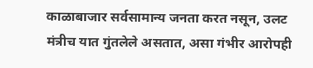काळाबाजार सर्वसामान्य जनता करत नसून, उलट मंत्रीच यात गुंतलेले असतात, असा गंभीर आरोपही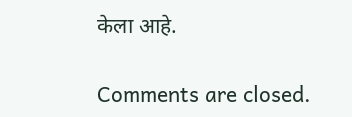केला आहे.

Comments are closed.